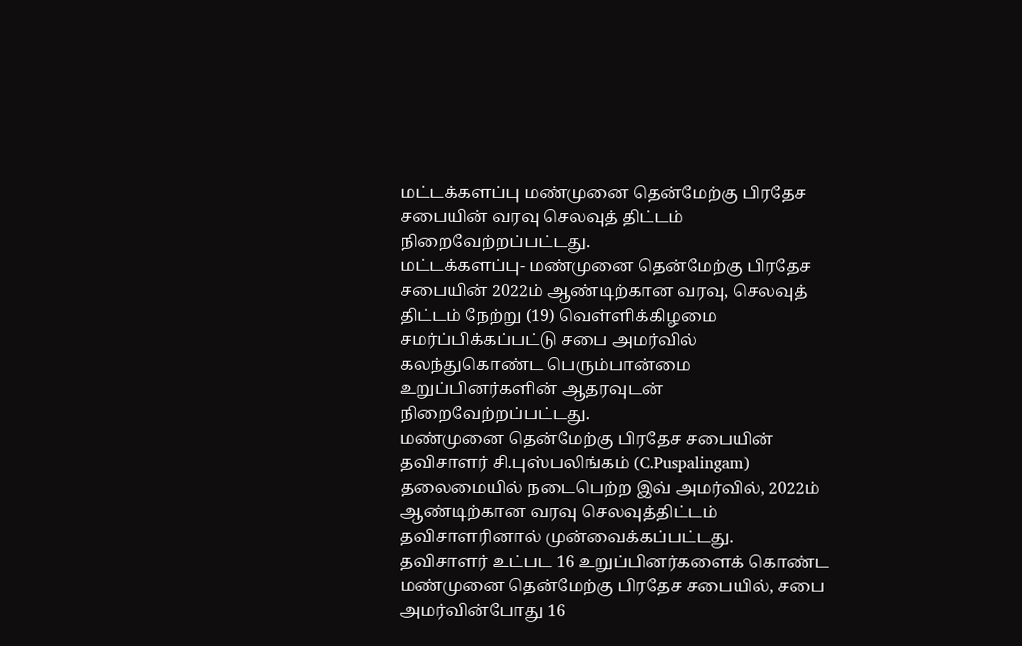மட்டக்களப்பு மண்முனை தென்மேற்கு பிரதேச சபையின் வரவு செலவுத் திட்டம் நிறைவேற்றப்பட்டது.
மட்டக்களப்பு- மண்முனை தென்மேற்கு பிரதேச சபையின் 2022ம் ஆண்டிற்கான வரவு, செலவுத் திட்டம் நேற்று (19) வெள்ளிக்கிழமை சமர்ப்பிக்கப்பட்டு சபை அமர்வில் கலந்துகொண்ட பெரும்பான்மை உறுப்பினர்களின் ஆதரவுடன் நிறைவேற்றப்பட்டது.
மண்முனை தென்மேற்கு பிரதேச சபையின் தவிசாளர் சி.புஸ்பலிங்கம் (C.Puspalingam) தலைமையில் நடைபெற்ற இவ் அமர்வில், 2022ம் ஆண்டிற்கான வரவு செலவுத்திட்டம் தவிசாளரினால் முன்வைக்கப்பட்டது.
தவிசாளர் உட்பட 16 உறுப்பினர்களைக் கொண்ட மண்முனை தென்மேற்கு பிரதேச சபையில், சபை அமர்வின்போது 16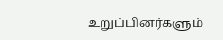உறுப்பினர்களும்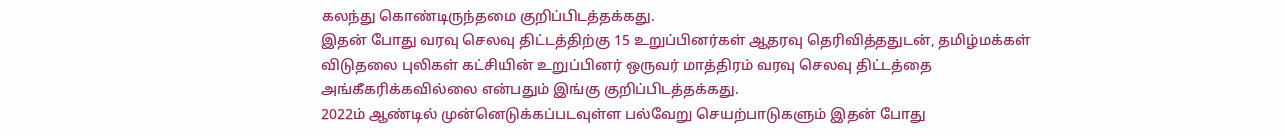கலந்து கொண்டிருந்தமை குறிப்பிடத்தக்கது.
இதன் போது வரவு செலவு திட்டத்திற்கு 15 உறுப்பினர்கள் ஆதரவு தெரிவித்ததுடன், தமிழ்மக்கள் விடுதலை புலிகள் கட்சியின் உறுப்பினர் ஒருவர் மாத்திரம் வரவு செலவு திட்டத்தை அங்கீகரிக்கவில்லை என்பதும் இங்கு குறிப்பிடத்தக்கது.
2022ம் ஆண்டில் முன்னெடுக்கப்படவுள்ள பல்வேறு செயற்பாடுகளும் இதன் போது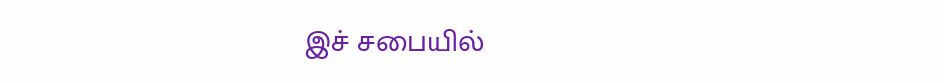இச் சபையில்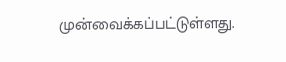முன்வைக்கப்பட்டுள்ளது.